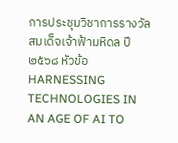การประชุมวิชาการรางวัลสมเด็จเจ้าฟ้ามหิดล ปี ๒๕๖๘ หัวข้อ HARNESSING TECHNOLOGIES IN AN AGE OF AI TO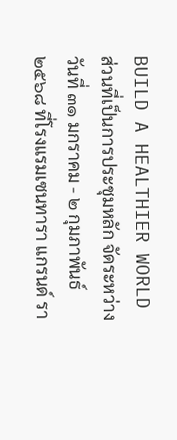BUILD A HEALTHIER WORLD ส่วนที่เป็นการประชุมหลัก จัดระหว่างวันที่ ๓๑ มกราคม - ๒ กุมภาพันธ์ ๒๕๖๘ ที่โรงแรมเซนทารา แกรนด์ รา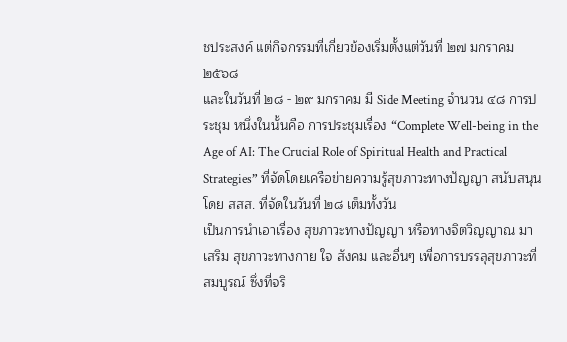ชประสงค์ แต่กิจกรรมที่เกี่ยวข้องเริ่มตั้งแต่วันที่ ๒๗ มกราคม ๒๕๖๘
และในวันที่ ๒๘ - ๒๙ มกราคม มี Side Meeting จำนวน ๔๘ การประชุม หนึ่งในนั้นคือ การประชุมเรื่อง “Complete Well-being in the Age of AI: The Crucial Role of Spiritual Health and Practical Strategies” ที่จัดโดยเครือข่ายความรู้สุขภาวะทางปัญญา สนับสนุนโดย สสส. ที่จัดในวันที่ ๒๘ เต็มทั้งวัน
เป็นการนำเอาเรื่อง สุขภาวะทางปัญญา หรือทางจิตวิญญาณ มาเสริม สุขภาวะทางกาย ใจ สังคม และอื่นๆ เพื่อการบรรลุสุขภาวะที่สมบูรณ์ ซึ่งที่จริ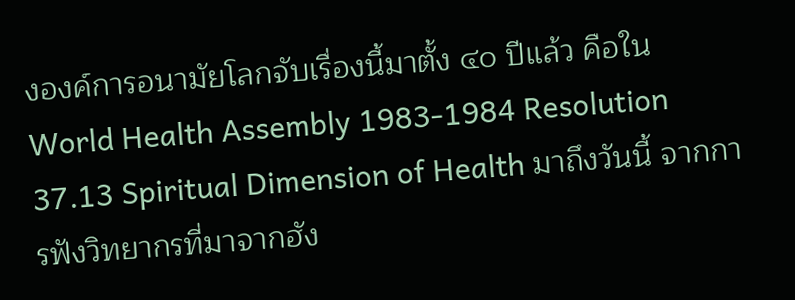งองค์การอนามัยโลกจับเรื่องนี้มาตั้ง ๔๐ ปีแล้ว คือใน World Health Assembly 1983-1984 Resolution 37.13 Spiritual Dimension of Health มาถึงวันนี้ จากการฟังวิทยากรที่มาจากฮัง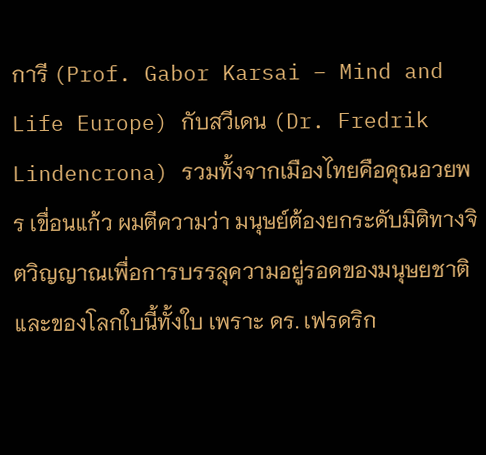การี (Prof. Gabor Karsai – Mind and Life Europe) กับสวีเดน (Dr. Fredrik Lindencrona) รวมทั้งจากเมืองไทยคือคุณอวยพร เขื่อนแก้ว ผมตีความว่า มนุษย์ต้องยกระดับมิติทางจิตวิญญาณเพื่อการบรรลุความอยู่รอดของมนุษยชาติ และของโลกใบนี้ทั้งใบ เพราะ ดร. เฟรดริก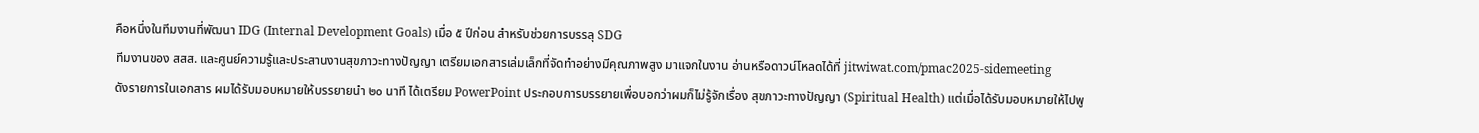คือหนึ่งในทีมงานที่พัฒนา IDG (Internal Development Goals) เมื่อ ๕ ปีก่อน สำหรับช่วยการบรรลุ SDG
ทีมงานของ สสส. และศูนย์ความรู้และประสานงานสุขภาวะทางปัญญา เตรียมเอกสารเล่มเล็กที่จัดทำอย่างมีคุณภาพสูง มาแจกในงาน อ่านหรือดาวน์โหลดได้ที่ jitwiwat.com/pmac2025-sidemeeting
ดังรายการในเอกสาร ผมได้รับมอบหมายให้บรรยายนำ ๒๐ นาที ได้เตรียม PowerPoint ประกอบการบรรยายเพื่อบอกว่าผมก็ไม่รู้จักเรื่อง สุขภาวะทางปัญญา (Spiritual Health) แต่เมื่อได้รับมอบหมายให้ไปพู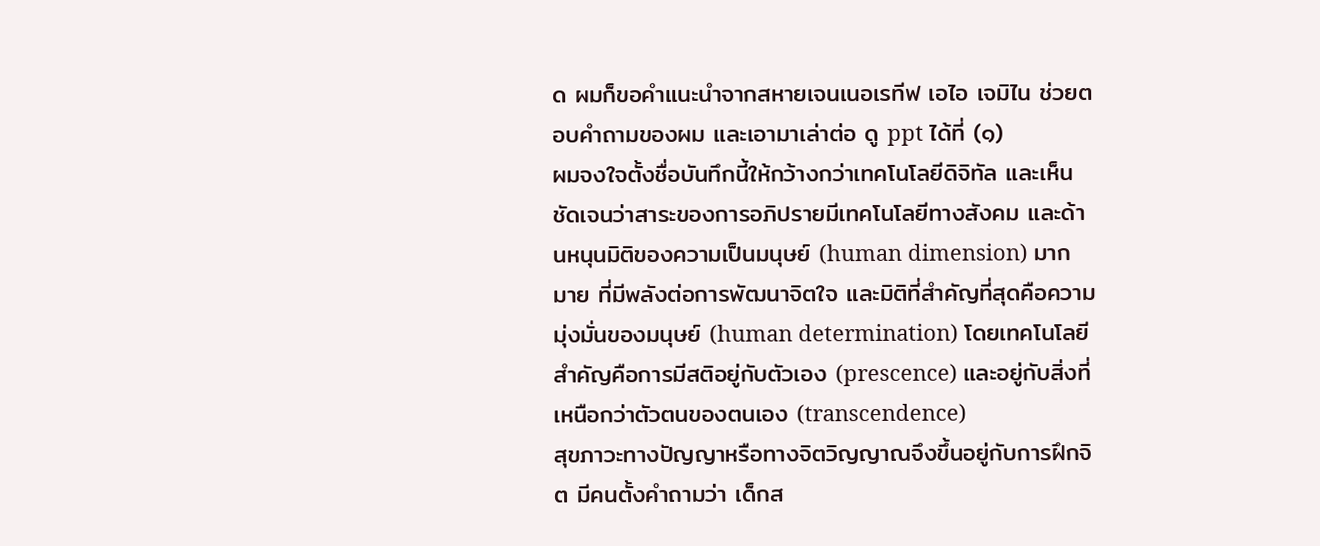ด ผมก็ขอคำแนะนำจากสหายเจนเนอเรทีฟ เอไอ เจมิไน ช่วยตอบคำถามของผม และเอามาเล่าต่อ ดู ppt ได้ที่ (๑)
ผมจงใจตั้งชื่อบันทึกนี้ให้กว้างกว่าเทคโนโลยีดิจิทัล และเห็นชัดเจนว่าสาระของการอภิปรายมีเทคโนโลยีทางสังคม และด้านหนุนมิติของความเป็นมนุษย์ (human dimension) มากมาย ที่มีพลังต่อการพัฒนาจิตใจ และมิติที่สำคัญที่สุดคือความมุ่งมั่นของมนุษย์ (human determination) โดยเทคโนโลยีสำคัญคือการมีสติอยู่กับตัวเอง (prescence) และอยู่กับสิ่งที่เหนือกว่าตัวตนของตนเอง (transcendence)
สุขภาวะทางปัญญาหรือทางจิตวิญญาณจึงขึ้นอยู่กับการฝึกจิต มีคนตั้งคำถามว่า เด็กส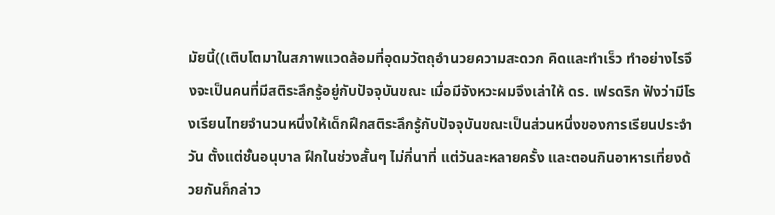มัยนี้((เติบโตมาในสภาพแวดล้อมที่อุดมวัตถุอำนวยความสะดวก คิดและทำเร็ว ทำอย่างไรจึงจะเป็นคนที่มีสติระลึกรู้อยู่กับปัจจุบันขณะ เมื่อมีจังหวะผมจึงเล่าให้ ดร. เฟรดริก ฟังว่ามีโรงเรียนไทยจำนวนหนึ่งให้เด็กฝึกสติระลึกรู้กับปัจจุบันขณะเป็นส่วนหนึ่งของการเรียนประจำวัน ตั้งแต่ชั้นอนุบาล ฝึกในช่วงสั้นๆ ไม่กี่นาที่ แต่วันละหลายครั้ง และตอนกินอาหารเที่ยงด้วยกันก็กล่าว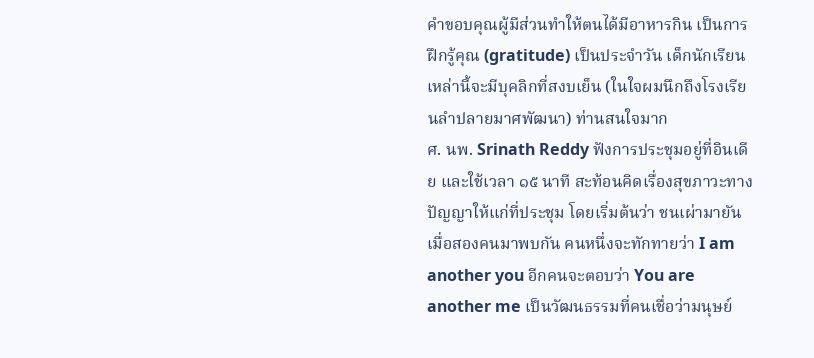คำขอบคุณผู้มีส่วนทำให้ตนได้มีอาหารกิน เป็นการฝึกรู้คุณ (gratitude) เป็นประจำวัน เด็กนักเรียนเหล่านี้จะมีบุคลิกที่สงบเย็น (ในใจผมนึกถึงโรงเรียนลำปลายมาศพัฒนา) ท่านสนใจมาก
ศ. นพ. Srinath Reddy ฟังการประชุมอยู่ที่อินเดีย และใช้เวลา ๑๕ นาที สะท้อนคิดเรื่องสุขภาวะทางปัญญาให้แก่ที่ประชุม โดยเริ่มต้นว่า ชนเผ่ามายัน เมื่อสองคนมาพบกัน คนหนึ่งจะทักทายว่า I am another you อีกคนจะตอบว่า You are another me เป็นวัฒนธรรมที่คนเชื่อว่ามนุษย์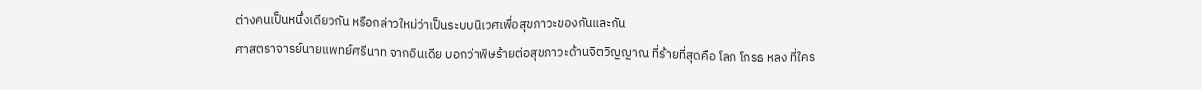ต่างคนเป็นหนึ่งเดียวกัน หรือกล่าวใหม่ว่าเป็นระบบนิเวศเพื่อสุขภาวะของกันและกัน
ศาสตราจารย์นายแพทย์ศรีนาท จากอินเดีย บอกว่าพิษร้ายต่อสุขภาวะด้านจิตวิญญาณ ที่ร้ายที่สุดคือ โลภ โกรธ หลง ที่ใคร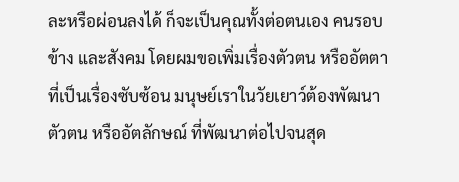ละหรือผ่อนลงได้ ก็จะเป็นคุณทั้งต่อตนเอง คนรอบข้าง และสังคม โดยผมขอเพิ่มเรื่องตัวตน หรืออัตตา ที่เป็นเรื่องซับซ้อน มนุษย์เราในวัยเยาว์ต้องพัฒนาตัวตน หรืออัตลักษณ์ ที่พัฒนาต่อไปจนสุด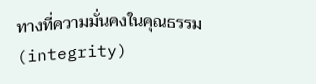ทางที่ความมั่นคงในคุณธรรม (integrity)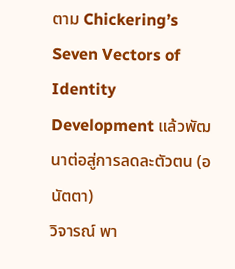ตาม Chickering’s Seven Vectors of Identity Development แล้วพัฒนาต่อสู่การลดละตัวตน (อนัตตา)
วิจารณ์ พา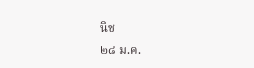นิช
๒๘ ม.ค.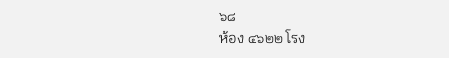๖๘
ห้อง ๔๖๒๒ โรง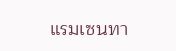แรมเซนทา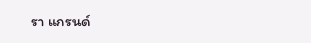รา แกรนด์